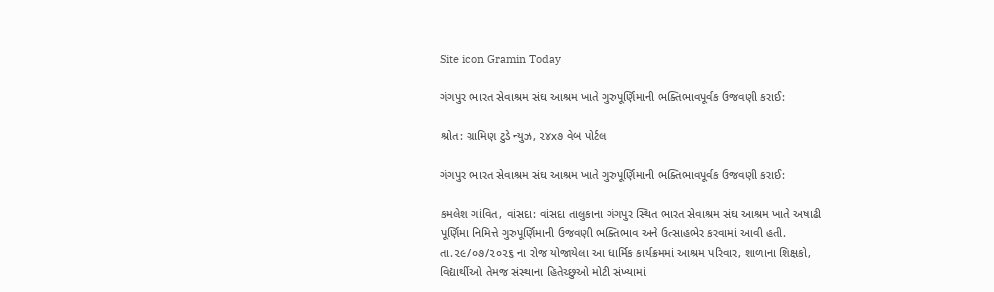Site icon Gramin Today

ગંગપુર ભારત સેવાશ્રમ સંઘ આશ્રમ ખાતે ગુરુપૂર્ણિમાની ભક્તિભાવપૂર્વક ઉજવણી કરાઈ:

શ્રોત: ગ્રામિણ ટુડે ન્યુઝ, ૨૪x૭ વેબ પોર્ટલ

ગંગપુર ભારત સેવાશ્રમ સંઘ આશ્રમ ખાતે ગુરુપૂર્ણિમાની ભક્તિભાવપૂર્વક ઉજવણી કરાઈ:

કમલેશ ગાંવિત, વાંસદા: વાંસદા તાલુકાના ગંગપુર સ્થિત ભારત સેવાશ્રમ સંઘ આશ્રમ ખાતે અષાઢી પૂર્ણિમા નિમિત્તે ગુરુપૂર્ણિમાની ઉજવણી ભક્તિભાવ અને ઉત્સાહભેર કરવામાં આવી હતી. તા.૨૯/૦૭/૨૦૨૬ ના રોજ યોજાયેલા આ ધાર્મિક કાર્યક્રમમાં આશ્રમ પરિવાર, શાળાના શિક્ષકો, વિદ્યાર્થીઓ તેમજ સંસ્થાના હિતેચ્છુઓ મોટી સંખ્યામાં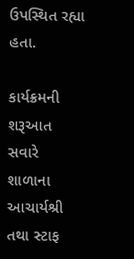ઉપસ્થિત રહ્યા હતા.

કાર્યક્રમની શરૂઆત સવારે શાળાના આચાર્યશ્રી તથા સ્ટાફ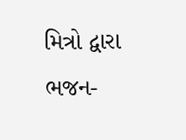મિત્રો દ્વારા ભજન-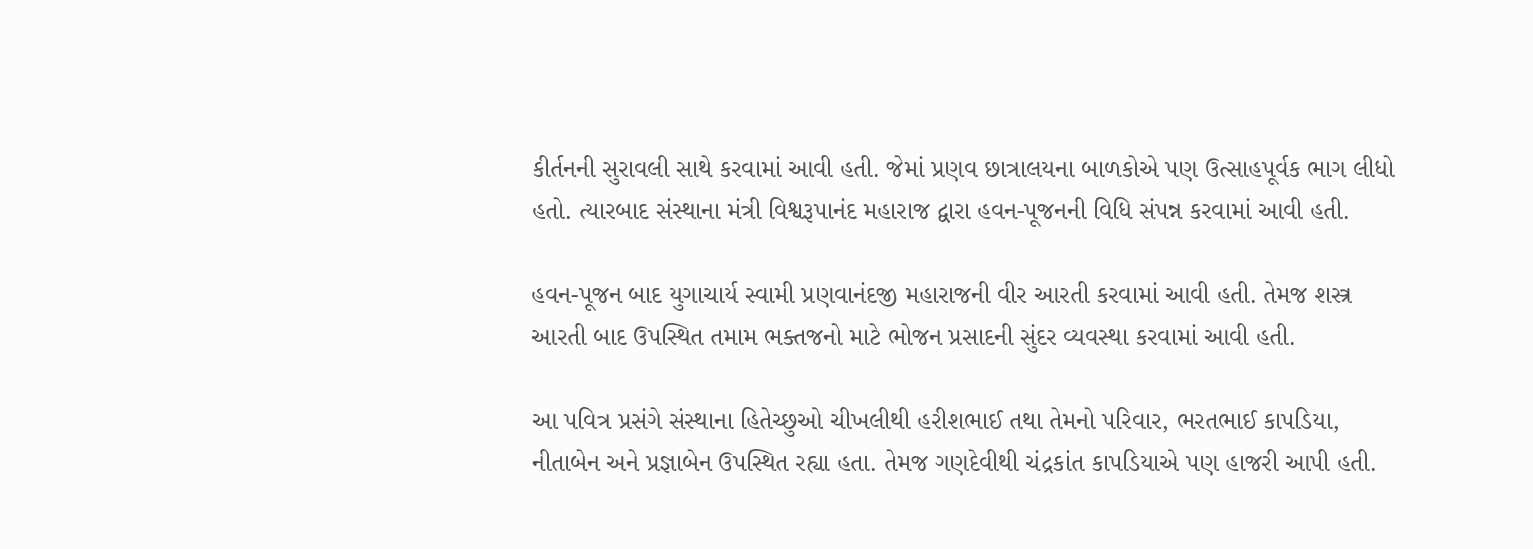કીર્તનની સુરાવલી સાથે કરવામાં આવી હતી. જેમાં પ્રણવ છાત્રાલયના બાળકોએ પણ ઉત્સાહપૂર્વક ભાગ લીધો હતો. ત્યારબાદ સંસ્થાના મંત્રી વિશ્વરૂપાનંદ મહારાજ દ્વારા હવન-પૂજનની વિધિ સંપન્ન કરવામાં આવી હતી.

હવન-પૂજન બાદ યુગાચાર્ય સ્વામી પ્રણવાનંદજી મહારાજની વીર આરતી કરવામાં આવી હતી. તેમજ શસ્ત્ર આરતી બાદ ઉપસ્થિત તમામ ભક્તજનો માટે ભોજન પ્રસાદની સુંદર વ્યવસ્થા કરવામાં આવી હતી.

આ પવિત્ર પ્રસંગે સંસ્થાના હિતેચ્છુઓ ચીખલીથી હરીશભાઈ તથા તેમનો પરિવાર, ભરતભાઈ કાપડિયા, નીતાબેન અને પ્રજ્ઞાબેન ઉપસ્થિત રહ્યા હતા. તેમજ ગણદેવીથી ચંદ્રકાંત કાપડિયાએ પણ હાજરી આપી હતી.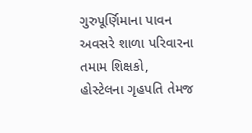ગુરુપૂર્ણિમાના પાવન અવસરે શાળા પરિવારના તમામ શિક્ષકો, હોસ્ટેલના ગૃહપતિ તેમજ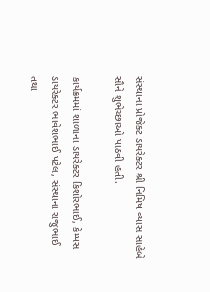સંસ્થાના પ્રોજેક્ટ ડાયરેક્ટર શ્રી નિમિષ વ્યાસ સાહેબે સૌને શુભેચ્છાઓ પાઠવી હતી.

કાર્યક્રમમાં શાળાના ડાયરેક્ટર કિશોરભાઈ, કેમ્પસ ડાયરેક્ટર ભાવેશભાઈ પટેલ, સંસ્થાના રાજુભાઈ તથા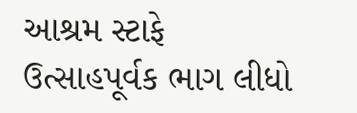આશ્રમ સ્ટાફે ઉત્સાહપૂર્વક ભાગ લીધો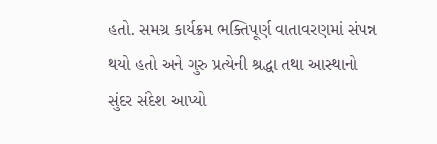હતો. સમગ્ર કાર્યક્રમ ભક્તિપૂર્ણ વાતાવરણમાં સંપન્ન થયો હતો અને ગુરુ પ્રત્યેની શ્રદ્ધા તથા આસ્થાનો સુંદર સંદેશ આપ્યો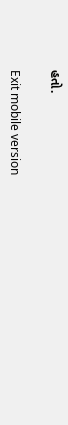હતો.

Exit mobile version